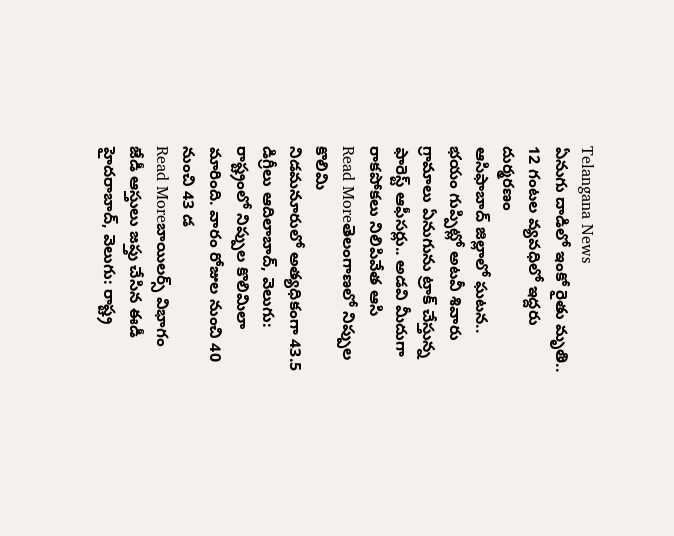Telangana News
ఏనుగు దాడిలో ఇంకో రైతు మృతి.. 12 గంటల వ్యవధిలో ఇద్దరు దుర్మరణం
ఆసిఫాబాద్ జిల్లాలో ఘటన.. భయం గుప్పిట్లో అటవీ శివారు గ్రామాలు ఏనుగును ట్రాక్ చేస్తున్న ఫారెస్ట్ ఆఫీసర్లు.. అడవి మీదుగా రాకపోకలు నిలిపివేత ఆసి
Read Moreతెలంగాణలో నిప్పుల కొలిమి
నిడమనూరులో అత్యధికంగా 43.5 డిగ్రీలు ఆదిలాబాద్, వెలుగు: రాష్ట్రంలో నిప్పుల కొలిమిలా మారింది. వారం రోజుల నుంచి 40 నుంచి 43 డ
Read Moreబాయిలర్స్ విభాగం జేడీ ఆస్తులు జప్తు చేసిన ఈడీ
హైదరాబాద్, వెలుగు: రాష్ట్ర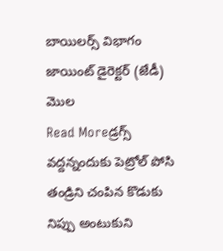బాయిలర్స్ విభాగం జాయింట్ డైరెక్టర్ (జేడీ) మొల
Read Moreడ్రగ్స్ వద్దన్నందుకు పెట్రోల్ పోసి తండ్రిని చంపిన కొడుకు
నిప్పు అంటుకుని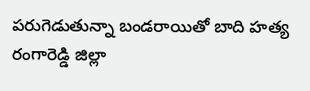పరుగెడుతున్నా బండరాయితో బాది హత్య రంగారెడ్డి జిల్లా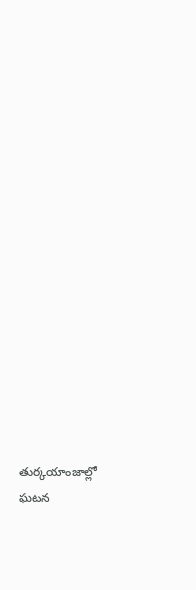తుర్కయాంజాల్లో ఘటన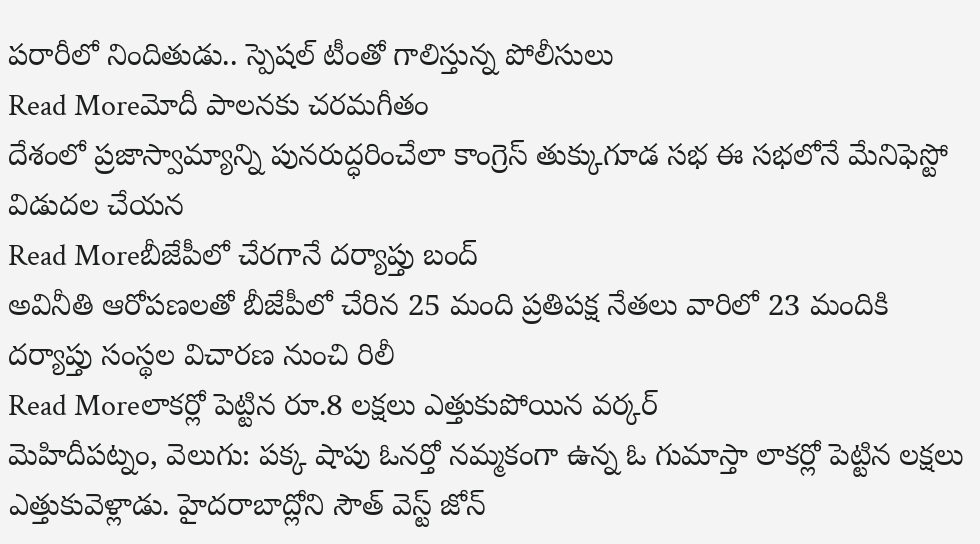పరారీలో నిందితుడు.. స్పెషల్ టీంతో గాలిస్తున్న పోలీసులు
Read Moreమోదీ పాలనకు చరమగీతం
దేశంలో ప్రజాస్వామ్యాన్ని పునరుద్ధరించేలా కాంగ్రెస్ తుక్కుగూడ సభ ఈ సభలోనే మేనిఫెస్టో విడుదల చేయన
Read Moreబీజేపీలో చేరగానే దర్యాప్తు బంద్
అవినీతి ఆరోపణలతో బీజేపీలో చేరిన 25 మంది ప్రతిపక్ష నేతలు వారిలో 23 మందికి దర్యాప్తు సంస్థల విచారణ నుంచి రిలీ
Read Moreలాకర్లో పెట్టిన రూ.8 లక్షలు ఎత్తుకుపోయిన వర్కర్
మెహిదీపట్నం, వెలుగు: పక్క షాపు ఓనర్తో నమ్మకంగా ఉన్న ఓ గుమాస్తా లాకర్లో పెట్టిన లక్షలు ఎత్తుకువెళ్లాడు. హైదరాబాద్లోని సౌత్ వెస్ట్ జోన్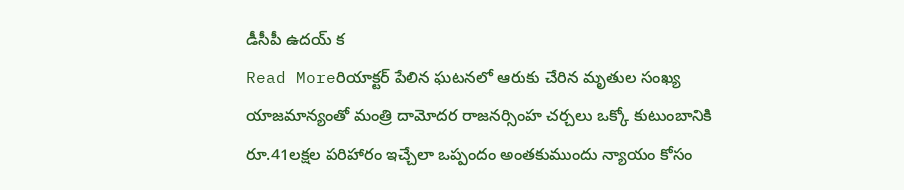డీసీపీ ఉదయ్ క
Read Moreరియాక్టర్ పేలిన ఘటనలో ఆరుకు చేరిన మృతుల సంఖ్య
యాజమాన్యంతో మంత్రి దామోదర రాజనర్సింహ చర్చలు ఒక్కో కుటుంబానికి రూ.41లక్షల పరిహారం ఇచ్చేలా ఒప్పందం అంతకుముందు న్యాయం కోసం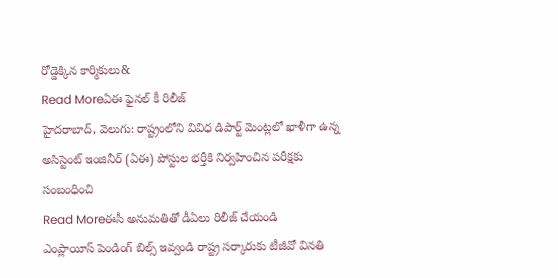రోడ్డెక్కిన కార్మికులు&
Read Moreఏఈ ఫైనల్ కీ రిలీజ్
హైదరాబాద్, వెలుగు: రాష్ట్రంలోని వివిధ డిపార్ట్ మెంట్లలో ఖాళీగా ఉన్న అసిస్టెంట్ ఇంజినీర్ (ఏఈ) పోస్టుల భర్తీకి నిర్వహించిన పరీక్షకు సంబంధించి
Read Moreఈసీ అనుమతితో డీఏలు రిలీజ్ చేయండి
ఎంప్లాయీస్ పెండింగ్ బిల్స్ ఇవ్వండి రాష్ట్ర సర్కారుకు టీజీవో వినతి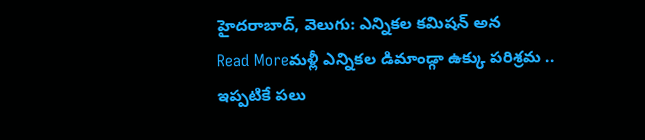హైదరాబాద్, వెలుగు: ఎన్నికల కమిషన్ అన
Read Moreమళ్లీ ఎన్నికల డిమాండ్గా ఉక్కు పరిశ్రమ .. ఇప్పటికే పలు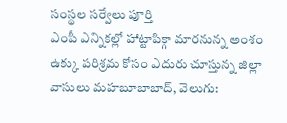సంస్థల సర్వేలు పూర్తి
ఎంపీ ఎన్నికల్లో హాట్టాపిక్గా మారనున్న అంశం ఉక్కు పరిశ్రమ కోసం ఎదురు చూస్తున్న జిల్లా వాసులు మహబూబాబాద్, వెలుగు: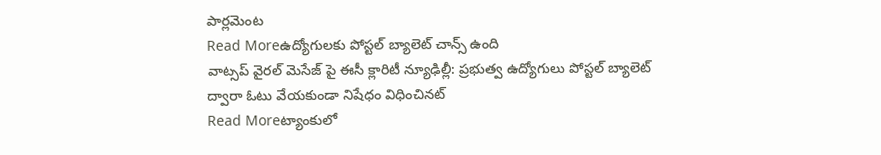పార్లమెంట
Read Moreఉద్యోగులకు పోస్టల్ బ్యాలెట్ చాన్స్ ఉంది
వాట్సప్ వైరల్ మెసేజ్ పై ఈసీ క్లారిటీ న్యూఢిల్లీ: ప్రభుత్వ ఉద్యోగులు పోస్టల్ బ్యాలెట్ ద్వారా ఓటు వేయకుండా నిషేధం విధించినట్
Read Moreట్యాంకులో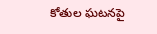కోతుల ఘటనపై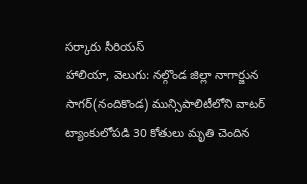సర్కారు సీరియస్
హాలియా, వెలుగు: నల్గొండ జిల్లా నాగార్జున సాగర్(నందికొండ) మున్సిపాలిటీలోని వాటర్ ట్యాంకులోపడి 30 కోతులు మృతి చెందిన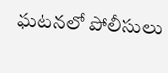ఘటనలో పోలీసులు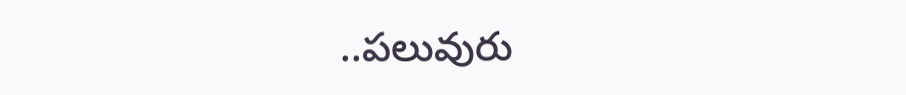..పలువురు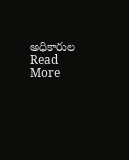అధికారుల
Read More